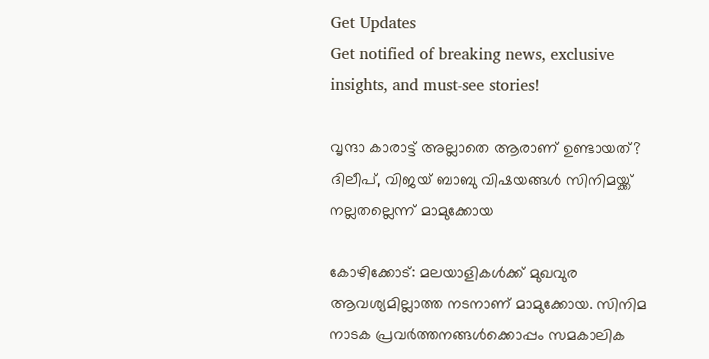Get Updates
Get notified of breaking news, exclusive insights, and must-see stories!

വൃന്ദാ കാരാട്ട് അല്ലാതെ ആരാണ് ഉണ്ടായത്? ദിലീപ്, വിജയ് ബാബു വിഷയങ്ങള്‍ സിനിമയ്ക്ക് നല്ലതല്ലെന്ന് മാമുക്കോയ

കോഴിക്കോട്: മലയാളികള്‍ക്ക് മുഖവുര ആവശ്യമില്ലാത്ത നടനാണ് മാമുക്കോയ. സിനിമ നാടക പ്രവര്‍ത്തനങ്ങള്‍ക്കൊപ്പം സമകാലിക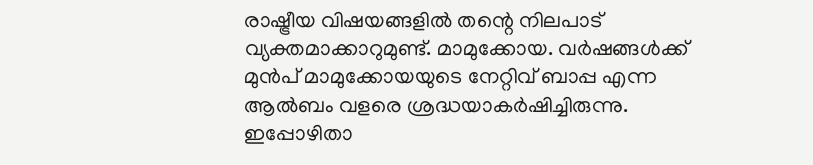രാഷ്ട്രീയ വിഷയങ്ങളില്‍ തന്റെ നിലപാട് വ്യക്തമാക്കാറുമുണ്ട്. മാമുക്കോയ. വര്‍ഷങ്ങള്‍ക്ക് മുന്‍പ് മാമുക്കോയയുടെ നേറ്റിവ് ബാപ്പ എന്ന ആല്‍ബം വളരെ ശ്രദ്ധയാകര്‍ഷിച്ചിരുന്നു. ഇപ്പോഴിതാ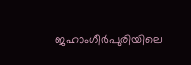ജഹാംഗീര്‍പുരിയിലെ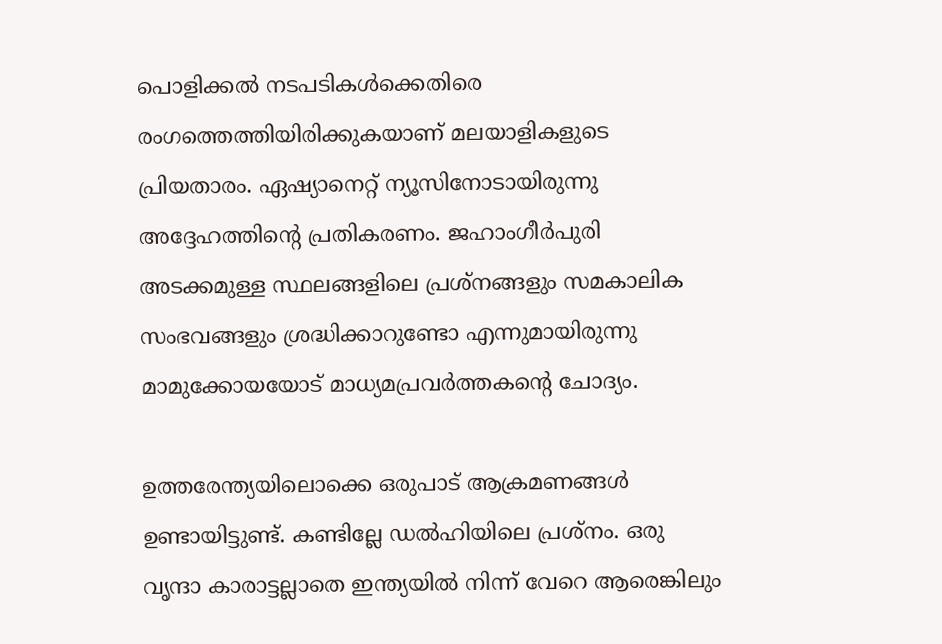പൊളിക്കല്‍ നടപടികള്‍ക്കെതിരെ രംഗത്തെത്തിയിരിക്കുകയാണ് മലയാളികളുടെ പ്രിയതാരം. ഏഷ്യാനെറ്റ് ന്യൂസിനോടായിരുന്നു അദ്ദേഹത്തിന്റെ പ്രതികരണം. ജഹാംഗീര്‍പുരി അടക്കമുള്ള സ്ഥലങ്ങളിലെ പ്രശ്‌നങ്ങളും സമകാലിക സംഭവങ്ങളും ശ്രദ്ധിക്കാറുണ്ടോ എന്നുമായിരുന്നു മാമുക്കോയയോട് മാധ്യമപ്രവര്‍ത്തകന്റെ ചോദ്യം.

ഉത്തരേന്ത്യയിലൊക്കെ ഒരുപാട് ആക്രമണങ്ങള്‍ ഉണ്ടായിട്ടുണ്ട്. കണ്ടില്ലേ ഡല്‍ഹിയിലെ പ്രശ്‌നം. ഒരു വൃന്ദാ കാരാട്ടല്ലാതെ ഇന്ത്യയില്‍ നിന്ന് വേറെ ആരെങ്കിലും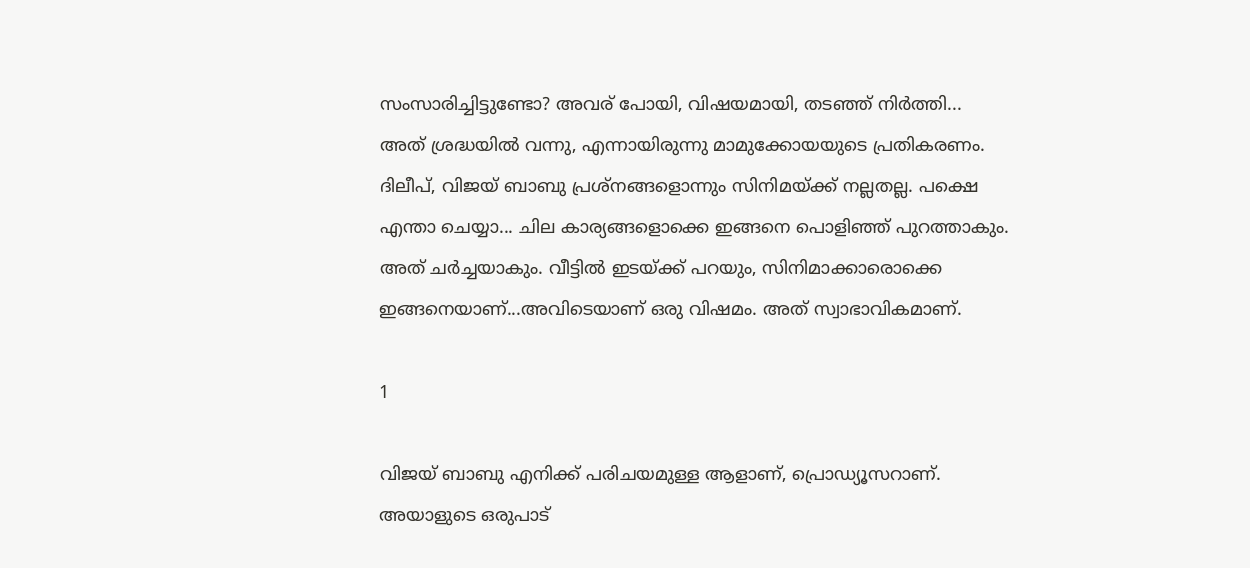സംസാരിച്ചിട്ടുണ്ടോ? അവര് പോയി, വിഷയമായി, തടഞ്ഞ് നിര്‍ത്തി... അത് ശ്രദ്ധയില്‍ വന്നു, എന്നായിരുന്നു മാമുക്കോയയുടെ പ്രതികരണം. ദിലീപ്, വിജയ് ബാബു പ്രശ്‌നങ്ങളൊന്നും സിനിമയ്ക്ക് നല്ലതല്ല. പക്ഷെ എന്താ ചെയ്യാ... ചില കാര്യങ്ങളൊക്കെ ഇങ്ങനെ പൊളിഞ്ഞ് പുറത്താകും. അത് ചര്‍ച്ചയാകും. വീട്ടില്‍ ഇടയ്ക്ക് പറയും, സിനിമാക്കാരൊക്കെ ഇങ്ങനെയാണ്...അവിടെയാണ് ഒരു വിഷമം. അത് സ്വാഭാവികമാണ്.

1

വിജയ് ബാബു എനിക്ക് പരിചയമുള്ള ആളാണ്, പ്രൊഡ്യൂസറാണ്. അയാളുടെ ഒരുപാട്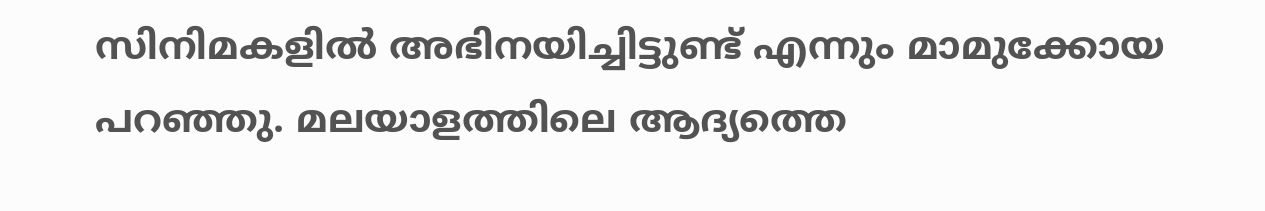സിനിമകളില്‍ അഭിനയിച്ചിട്ടുണ്ട് എന്നും മാമുക്കോയ പറഞ്ഞു. മലയാളത്തിലെ ആദ്യത്തെ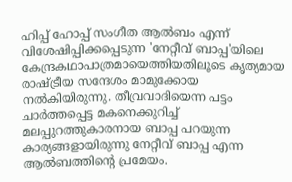ഹിപ്പ് ഹോപ്പ് സംഗീത ആല്‍ബം എന്ന് വിശേഷിപ്പിക്കപ്പെടുന്ന 'നേറ്റീവ് ബാപ്പ'യിലെ കേന്ദ്രകഥാപാത്രമായെത്തിയതിലൂടെ കൃത്യമായ രാഷ്ട്രീയ സന്ദേശം മാമുക്കോയ നല്‍കിയിരുന്നു. തീവ്രവാദിയെന്ന പട്ടം ചാര്‍ത്തപ്പെട്ട മകനെക്കുറിച്ച് മലപ്പുറത്തുകാരനായ ബാപ്പ പറയുന്ന കാര്യങ്ങളായിരുന്നു നേറ്റീവ് ബാപ്പ എന്ന ആല്‍ബത്തിന്റെ പ്രമേയം.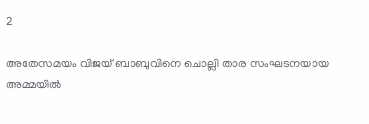2

അതേസമയം വിജയ് ബാബുവിനെ ചൊല്ലി താര സംഘടനയായ അമ്മയില്‍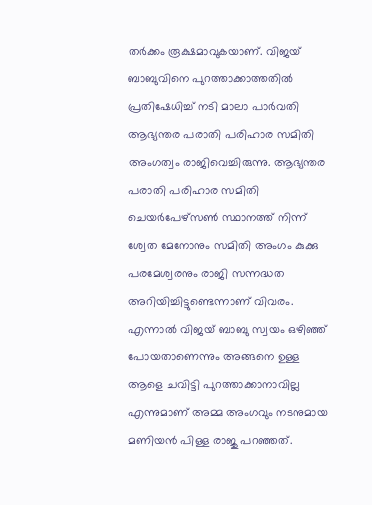തര്‍ക്കം രൂക്ഷമാവുകയാണ്. വിജയ് ബാബുവിനെ പുറത്താക്കാത്തതില്‍ പ്രതിഷേധിച്ച് നടി മാലാ പാര്‍വതി ആഭ്യന്തര പരാതി പരിഹാര സമിതി അംഗത്വം രാജിവെച്ചിരുന്നു. ആഭ്യന്തര പരാതി പരിഹാര സമിതി ചെയര്‍പേഴ്‌സണ്‍ സ്ഥാനത്ത് നിന്ന് ശ്വേത മേനോനും സമിതി അംഗം കുക്കു പരമേശ്വരനും രാജി സന്നദ്ധത അറിയിച്ചിട്ടുണ്ടെന്നാണ് വിവരം. എന്നാല്‍ വിജയ് ബാബു സ്വയം ഒഴിഞ്ഞ് പോയതാണെന്നും അങ്ങനെ ഉള്ള ആളെ ചവിട്ടി പുറത്താക്കാനാവില്ല എന്നുമാണ് അമ്മ അംഗവും നടനുമായ മണിയന്‍ പിള്ള രാജു പറഞ്ഞത്.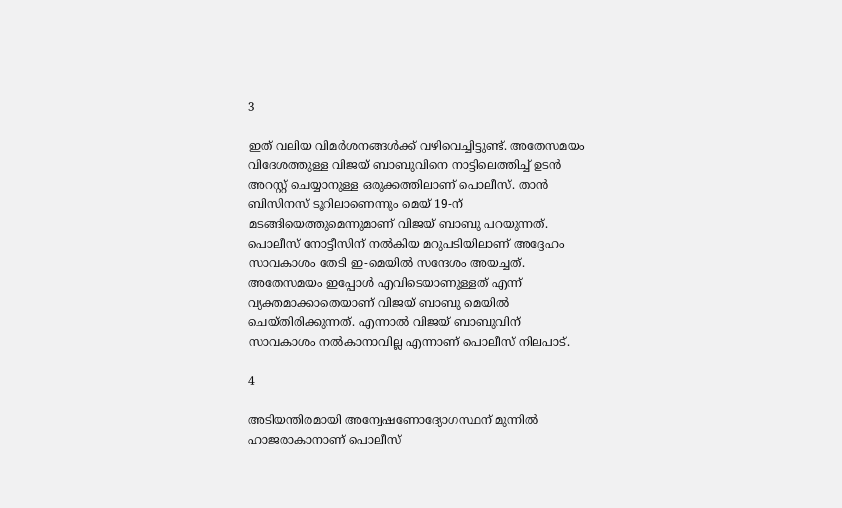3

ഇത് വലിയ വിമര്‍ശനങ്ങള്‍ക്ക് വഴിവെച്ചിട്ടുണ്ട്. അതേസമയം വിദേശത്തുള്ള വിജയ് ബാബുവിനെ നാട്ടിലെത്തിച്ച് ഉടന്‍ അറസ്റ്റ് ചെയ്യാനുള്ള ഒരുക്കത്തിലാണ് പൊലീസ്. താന്‍ ബിസിനസ് ടൂറിലാണെന്നും മെയ് 19-ന് മടങ്ങിയെത്തുമെന്നുമാണ് വിജയ് ബാബു പറയുന്നത്. പൊലീസ് നോട്ടീസിന് നല്‍കിയ മറുപടിയിലാണ് അദ്ദേഹം സാവകാശം തേടി ഇ-മെയില്‍ സന്ദേശം അയച്ചത്. അതേസമയം ഇപ്പോള്‍ എവിടെയാണുള്ളത് എന്ന് വ്യക്തമാക്കാതെയാണ് വിജയ് ബാബു മെയില്‍ ചെയ്തിരിക്കുന്നത്. എന്നാല്‍ വിജയ് ബാബുവിന് സാവകാശം നല്‍കാനാവില്ല എന്നാണ് പൊലീസ് നിലപാട്.

4

അടിയന്തിരമായി അന്വേഷണോദ്യോഗസ്ഥന് മുന്നില്‍ ഹാജരാകാനാണ് പൊലീസ്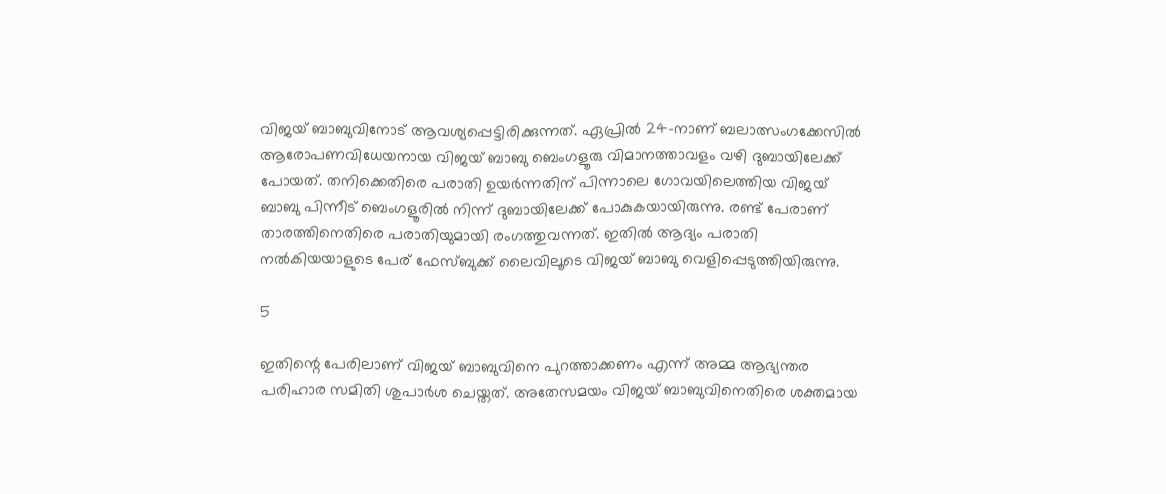വിജയ് ബാബുവിനോട് ആവശ്യപ്പെട്ടിരിക്കുന്നത്. ഏപ്രില്‍ 24-നാണ് ബലാത്സംഗക്കേസില്‍ ആരോപണവിധേയനായ വിജയ് ബാബു ബെംഗളൂരു വിമാനത്താവളം വഴി ദുബായിലേക്ക് പോയത്. തനിക്കെതിരെ പരാതി ഉയര്‍ന്നതിന് പിന്നാലെ ഗോവയിലെത്തിയ വിജയ് ബാബു പിന്നീട് ബെംഗളൂരില്‍ നിന്ന് ദുബായിലേക്ക് പോകുകയായിരുന്നു. രണ്ട് പേരാണ് താരത്തിനെതിരെ പരാതിയുമായി രംഗത്തുവന്നത്. ഇതില്‍ ആദ്യം പരാതി നല്‍കിയയാളുടെ പേര് ഫേസ്ബുക്ക് ലൈവിലൂടെ വിജയ് ബാബു വെളിപ്പെടുത്തിയിരുന്നു.

5

ഇതിന്റെ പേരിലാണ് വിജയ് ബാബുവിനെ പുറത്താക്കണം എന്ന് അമ്മ ആഭ്യന്തര പരിഹാര സമിതി ശുപാര്‍ശ ചെയ്തത്. അതേസമയം വിജയ് ബാബുവിനെതിരെ ശക്തമായ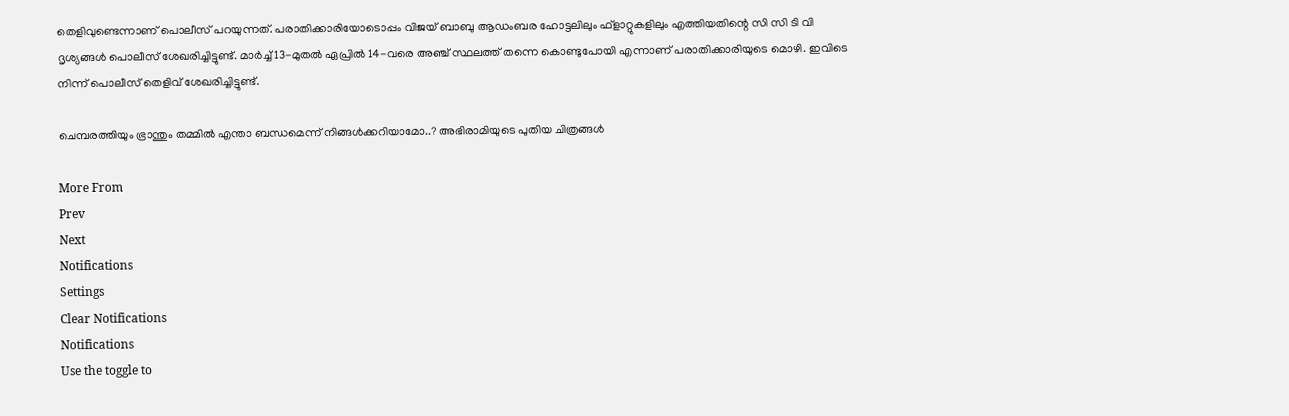തെളിവുണ്ടെന്നാണ് പൊലീസ് പറയുന്നത്. പരാതിക്കാരിയോടൊപ്പം വിജയ് ബാബു ആഡംബര ഹോട്ടലിലും ഫ്‌ളാറ്റുകളിലും എത്തിയതിന്റെ സി സി ടി വി ദൃശ്യങ്ങള്‍ പൊലീസ് ശേഖരിച്ചിട്ടുണ്ട്. മാര്‍ച്ച് 13-മുതല്‍ ഏപ്രില്‍ 14-വരെ അഞ്ച് സ്ഥലത്ത് തന്നെ കൊണ്ടുപോയി എന്നാണ് പരാതിക്കാരിയുടെ മൊഴി. ഇവിടെ നിന്ന് പൊലീസ് തെളിവ് ശേഖരിച്ചിട്ടുണ്ട്.

ചെമ്പരത്തിയും ഭ്രാന്തും തമ്മില്‍ എന്താ ബന്ധമെന്ന് നിങ്ങള്‍ക്കറിയാമോ..? അഭിരാമിയുടെ പുതിയ ചിത്രങ്ങള്‍

More From
Prev
Next
Notifications
Settings
Clear Notifications
Notifications
Use the toggle to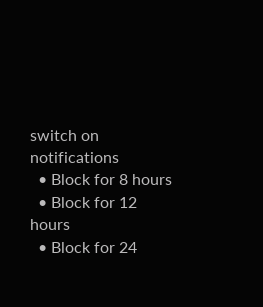switch on notifications
  • Block for 8 hours
  • Block for 12 hours
  • Block for 24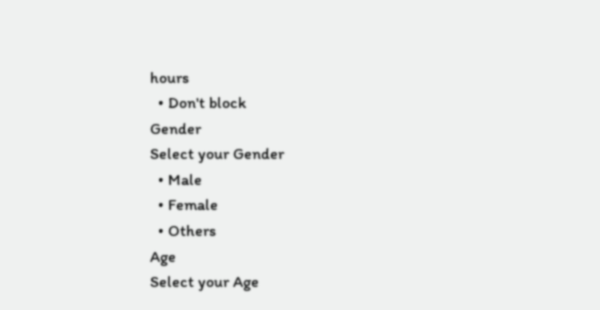hours
  • Don't block
Gender
Select your Gender
  • Male
  • Female
  • Others
Age
Select your Age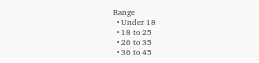Range
  • Under 18
  • 18 to 25
  • 26 to 35
  • 36 to 45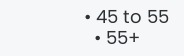• 45 to 55
  • 55+